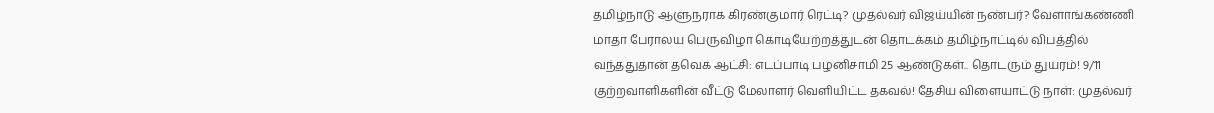தமிழ்நாடு ஆளுநராக கிரண்குமார் ரெட்டி? முதல்வர் விஜய்யின் நண்பர்? வேளாங்கண்ணி மாதா பேராலய பெருவிழா கொடியேற்றத்துடன் தொடக்கம் தமிழ்நாட்டில் விபத்தில் வந்ததுதான் தவெக ஆட்சி: எடப்பாடி பழனிசாமி 25 ஆண்டுகள்.. தொடரும் துயரம்! 9/11 குற்றவாளிகளின் வீட்டு மேலாளர் வெளியிட்ட தகவல்! தேசிய விளையாட்டு நாள்: முதல்வர்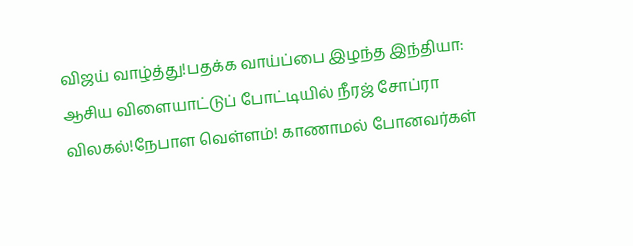விஜய் வாழ்த்து!பதக்க வாய்ப்பை இழந்த இந்தியா: ஆசிய விளையாட்டுப் போட்டியில் நீரஜ் சோப்ரா விலகல்!நேபாள வெள்ளம்! காணாமல் போனவர்கள்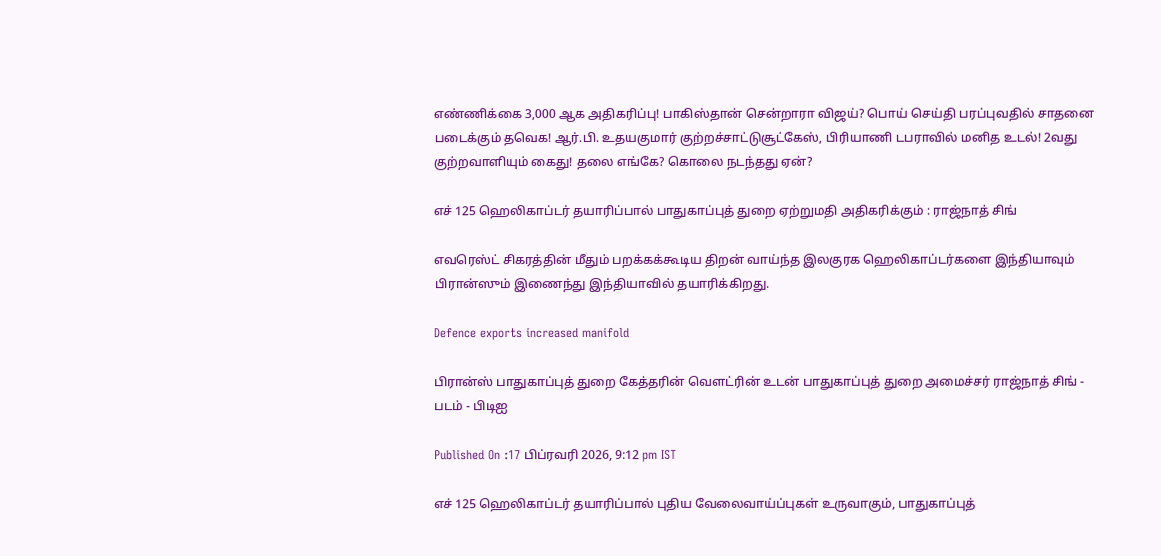எண்ணிக்கை 3,000 ஆக அதிகரிப்பு! பாகிஸ்தான் சென்றாரா விஜய்? பொய் செய்தி பரப்புவதில் சாதனை படைக்கும் தவெக! ஆர்.பி. உதயகுமார் குற்றச்சாட்டுசூட்கேஸ், பிரியாணி டபராவில் மனித உடல்! 2வது குற்றவாளியும் கைது! தலை எங்கே? கொலை நடந்தது ஏன்?

எச் 125 ஹெலிகாப்டர் தயாரிப்பால் பாதுகாப்புத் துறை ஏற்றுமதி அதிகரிக்கும் : ராஜ்நாத் சிங்

எவரெஸ்ட் சிகரத்தின் மீதும் பறக்கக்கூடிய திறன் வாய்ந்த இலகுரக ஹெலிகாப்டர்களை இந்தியாவும் பிரான்ஸும் இணைந்து இந்தியாவில் தயாரிக்கிறது.

Defence exports increased manifold

பிரான்ஸ் பாதுகாப்புத் துறை கேத்தரின் வெளட்ரின் உடன் பாதுகாப்புத் துறை அமைச்சர் ராஜ்நாத் சிங் - படம் - பிடிஐ

Published On :17 பிப்ரவரி 2026, 9:12 pm IST

எச் 125 ஹெலிகாப்டர் தயாரிப்பால் புதிய வேலைவாய்ப்புகள் உருவாகும், பாதுகாப்புத்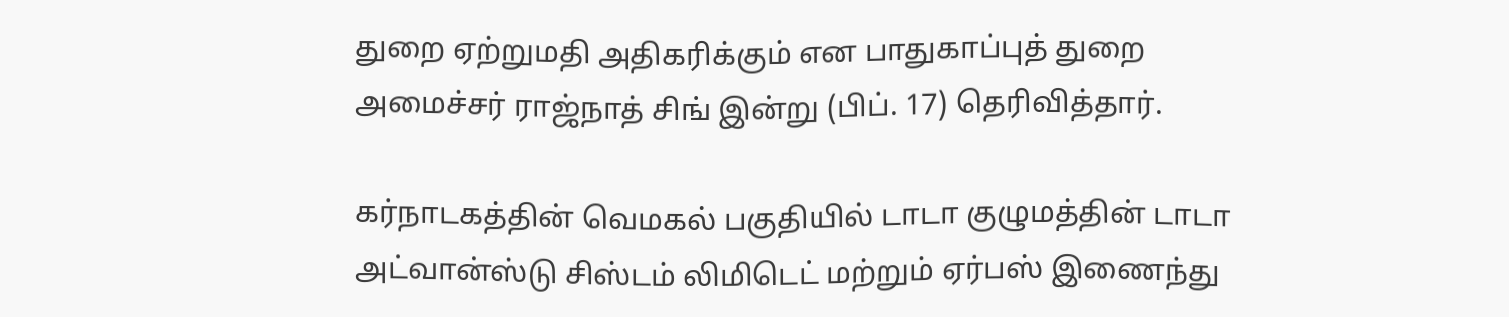துறை ஏற்றுமதி அதிகரிக்கும் என பாதுகாப்புத் துறை அமைச்சர் ராஜ்நாத் சிங் இன்று (பிப். 17) தெரிவித்தார்.

கர்நாடகத்தின் வெமகல் பகுதியில் டாடா குழுமத்தின் டாடா அட்வான்ஸ்டு சிஸ்டம் லிமிடெட் மற்றும் ஏர்பஸ் இணைந்து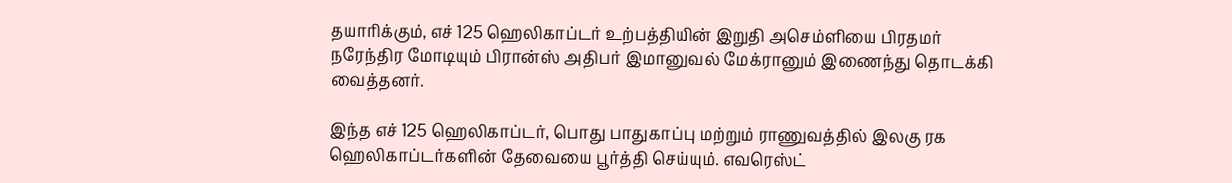தயாரிக்கும், எச் 125 ஹெலிகாப்டர் உற்பத்தியின் இறுதி அசெம்ளியை பிரதமர் நரேந்திர மோடியும் பிரான்ஸ் அதிபர் இமானுவல் மேக்ரானும் இணைந்து தொடக்கி வைத்தனர்.

இந்த எச் 125 ஹெலிகாப்டர், பொது பாதுகாப்பு மற்றும் ராணுவத்தில் இலகு ரக ஹெலிகாப்டர்களின் தேவையை பூர்த்தி செய்யும். எவரெஸ்ட்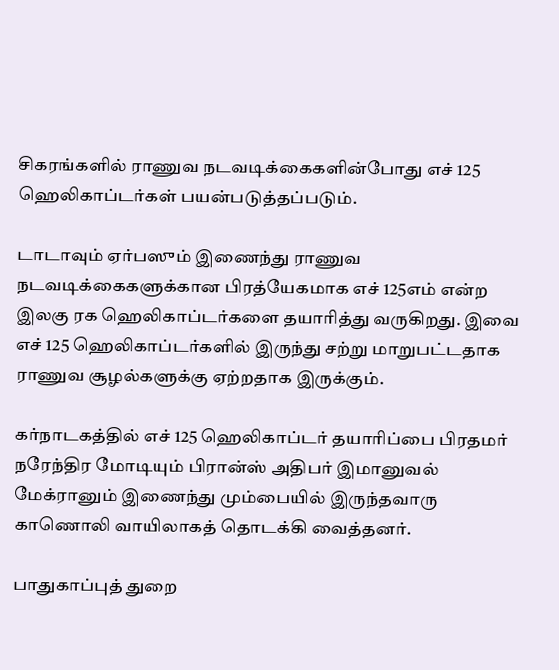சிகரங்களில் ராணுவ நடவடிக்கைகளின்போது எச் 125 ஹெலிகாப்டர்கள் பயன்படுத்தப்படும்.

டாடாவும் ஏர்பஸும் இணைந்து ராணுவ நடவடிக்கைகளுக்கான பிரத்யேகமாக எச் 125எம் என்ற இலகு ரக ஹெலிகாப்டர்களை தயாரித்து வருகிறது. இவை எச் 125 ஹெலிகாப்டர்களில் இருந்து சற்று மாறுபட்டதாக ராணுவ சூழல்களுக்கு ஏற்றதாக இருக்கும்.

கர்நாடகத்தில் எச் 125 ஹெலிகாப்டர் தயாரிப்பை பிரதமர் நரேந்திர மோடியும் பிரான்ஸ் அதிபர் இமானுவல் மேக்ரானும் இணைந்து மும்பையில் இருந்தவாரு காணொலி வாயிலாகத் தொடக்கி வைத்தனர்.

பாதுகாப்புத் துறை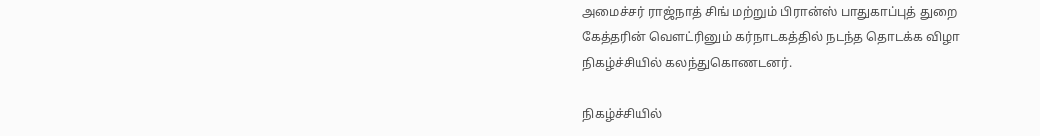அமைச்சர் ராஜ்நாத் சிங் மற்றும் பிரான்ஸ் பாதுகாப்புத் துறை கேத்தரின் வெளட்ரினும் கர்நாடகத்தில் நடந்த தொடக்க விழா நிகழ்ச்சியில் கலந்துகொணடனர்.

நிகழ்ச்சியில்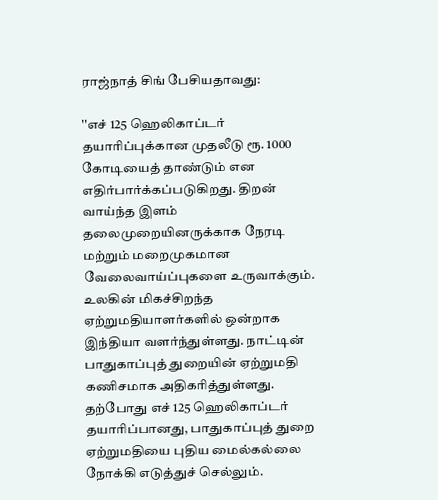ராஜ்நாத் சிங் பேசியதாவது:

''எச் 125 ஹெலிகாப்டர் தயாரிப்புக்கான முதலீடு ரூ. 1000 கோடியைத் தாண்டும் என எதிர்பார்க்கப்படுகிறது. திறன் வாய்ந்த இளம் தலைமுறையினருக்காக நேரடி மற்றும் மறைமுகமான வேலைவாய்ப்புகளை உருவாக்கும். உலகின் மிகச்சிறந்த ஏற்றுமதியாளர்களில் ஒன்றாக இந்தியா வளர்ந்துள்ளது. நாட்டின் பாதுகாப்புத் துறையின் ஏற்றுமதி கணிசமாக அதிகரித்துள்ளது. தற்போது எச் 125 ஹெலிகாப்டர் தயாரிப்பானது, பாதுகாப்புத் துறை ஏற்றுமதியை புதிய மைல்கல்லை நோக்கி எடுத்துச் செல்லும்.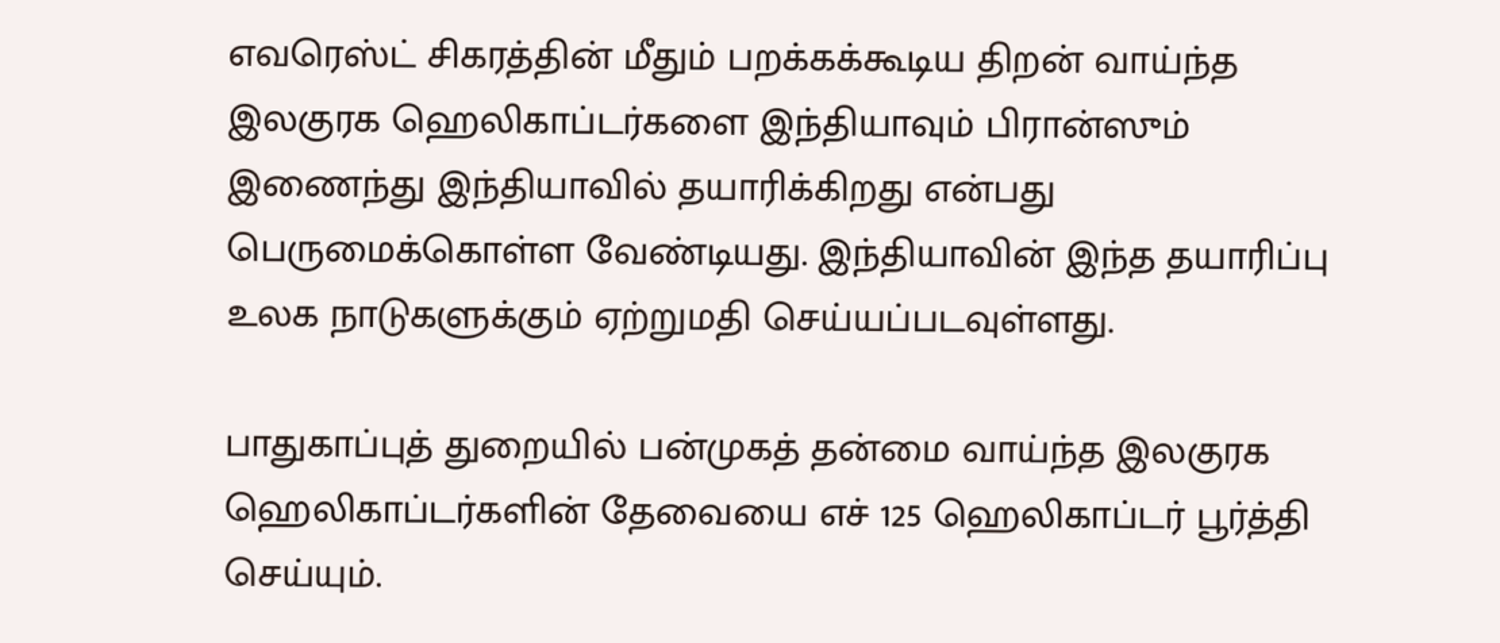எவரெஸ்ட் சிகரத்தின் மீதும் பறக்கக்கூடிய திறன் வாய்ந்த இலகுரக ஹெலிகாப்டர்களை இந்தியாவும் பிரான்ஸும் இணைந்து இந்தியாவில் தயாரிக்கிறது என்பது பெருமைக்கொள்ள வேண்டியது. இந்தியாவின் இந்த தயாரிப்பு உலக நாடுகளுக்கும் ஏற்றுமதி செய்யப்படவுள்ளது.

பாதுகாப்புத் துறையில் பன்முகத் தன்மை வாய்ந்த இலகுரக ஹெலிகாப்டர்களின் தேவையை எச் 125 ஹெலிகாப்டர் பூர்த்தி செய்யும்.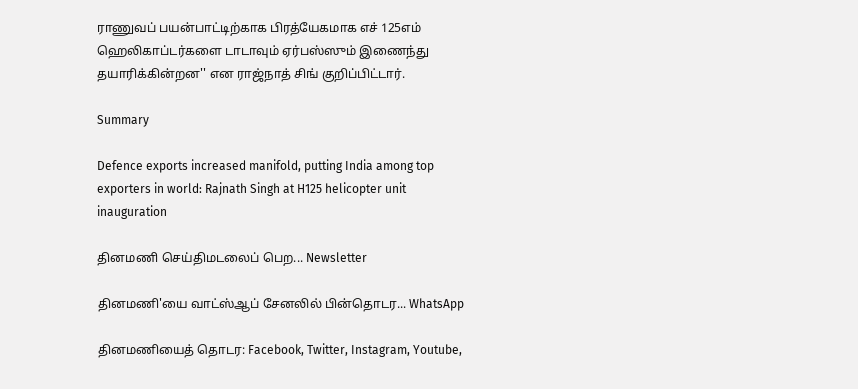ராணுவப் பயன்பாட்டிற்காக பிரத்யேகமாக எச் 125எம் ஹெலிகாப்டர்களை டாடாவும் ஏர்பஸ்ஸும் இணைந்து தயாரிக்கின்றன'' என ராஜ்நாத் சிங் குறிப்பிட்டார்.

Summary

Defence exports increased manifold, putting India among top exporters in world: Rajnath Singh at H125 helicopter unit inauguration

தினமணி செய்திமடலைப் பெற... Newsletter

தினமணி'யை வாட்ஸ்ஆப் சேனலில் பின்தொடர... WhatsApp

தினமணியைத் தொடர: Facebook, Twitter, Instagram, Youtube,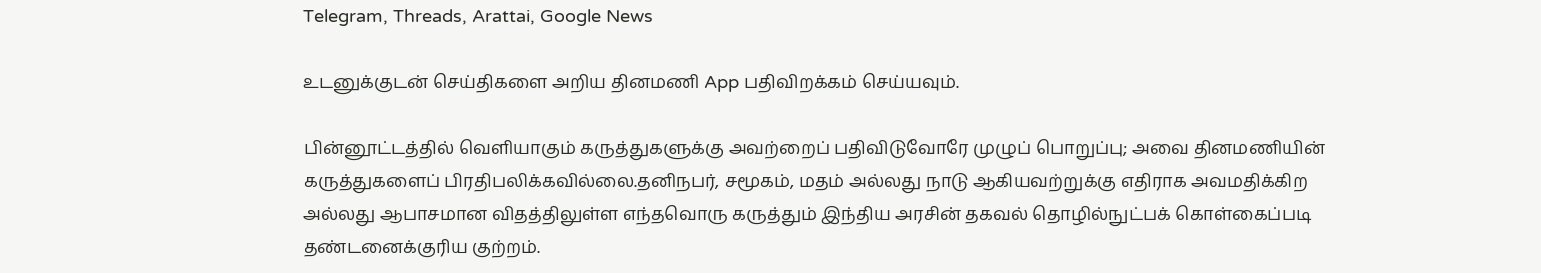Telegram, Threads, Arattai, Google News

உடனுக்குடன் செய்திகளை அறிய தினமணி App பதிவிறக்கம் செய்யவும்.

பின்னூட்டத்தில் வெளியாகும் கருத்துகளுக்கு அவற்றைப் பதிவிடுவோரே முழுப் பொறுப்பு; அவை தினமணியின் கருத்துகளைப் பிரதிபலிக்கவில்லை.தனிநபர், சமூகம், மதம் அல்லது நாடு ஆகியவற்றுக்கு எதிராக அவமதிக்கிற அல்லது ஆபாசமான விதத்திலுள்ள எந்தவொரு கருத்தும் இந்திய அரசின் தகவல் தொழில்நுட்பக் கொள்கைப்படி தண்டனைக்குரிய குற்றம்.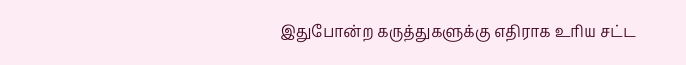இதுபோன்ற கருத்துகளுக்கு எதிராக உரிய சட்ட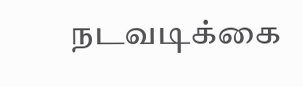நடவடிக்கை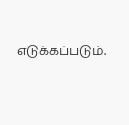எடுக்கப்படும்.